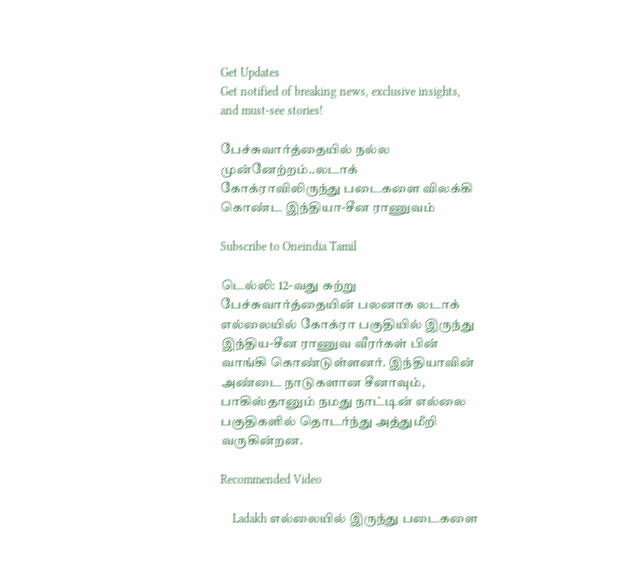Get Updates
Get notified of breaking news, exclusive insights, and must-see stories!

பேச்சுவார்த்தையில் நல்ல முன்னேற்றம்..லடாக் கோக்ராவிலிருந்து படைகளை விலக்கி கொண்ட இந்தியா-சீன ராணுவம்

Subscribe to Oneindia Tamil

டெல்லி: 12-வது சுற்று பேச்சுவார்த்தையின் பலனாக லடாக் எல்லையில் கோக்ரா பகுதியில் இருந்து இந்திய-சீன ராணுவ வீரர்கள் பின் வாங்கி கொண்டுள்ளனர். இந்தியாவின் அண்டை நாடுகளான சீனாவும், பாகிஸ்தானும் நமது நாட்டின் எல்லை பகுதிகளில் தொடர்ந்து அத்துமீறி வருகின்றன.

Recommended Video

    Ladakh எல்லையில் இருந்து படைகளை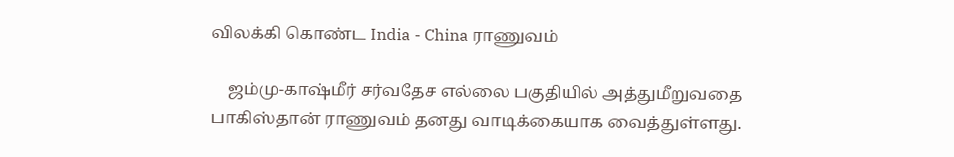விலக்கி கொண்ட India - China ராணுவம்

    ஜம்மு-காஷ்மீர் சர்வதேச எல்லை பகுதியில் அத்துமீறுவதை பாகிஸ்தான் ராணுவம் தனது வாடிக்கையாக வைத்துள்ளது.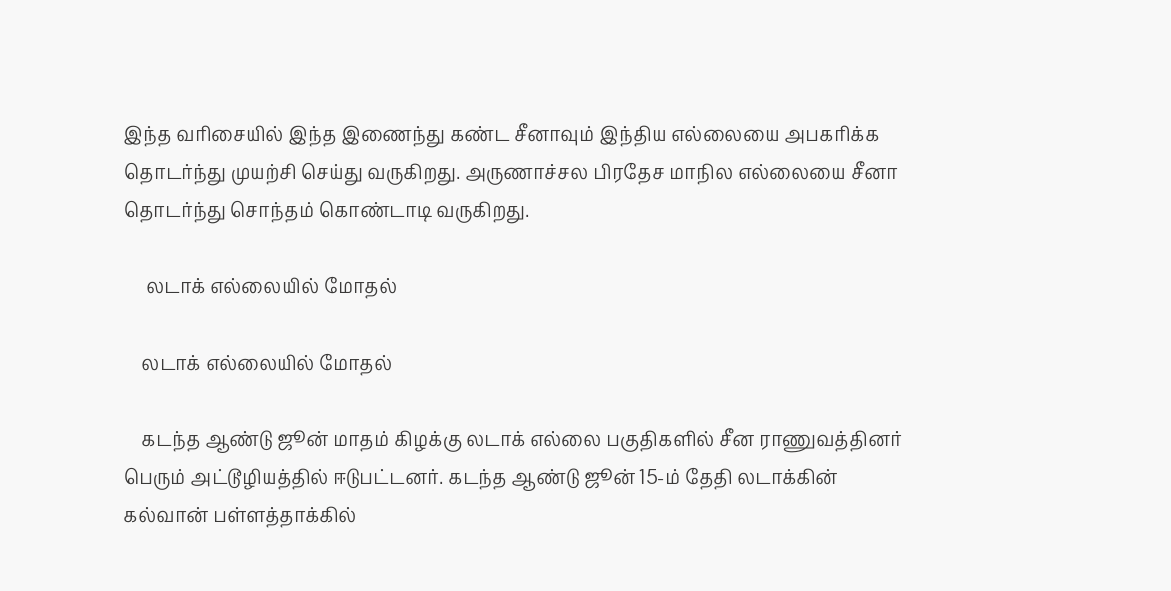இந்த வரிசையில் இந்த இணைந்து கண்ட சீனாவும் இந்திய எல்லையை அபகரிக்க தொடர்ந்து முயற்சி செய்து வருகிறது. அருணாச்சல பிரதேச மாநில எல்லையை சீனா தொடர்ந்து சொந்தம் கொண்டாடி வருகிறது.

     லடாக் எல்லையில் மோதல்

    லடாக் எல்லையில் மோதல்

    கடந்த ஆண்டு ஜூன் மாதம் கிழக்கு லடாக் எல்லை பகுதிகளில் சீன ராணுவத்தினர் பெரும் அட்டூழியத்தில் ஈடுபட்டனர். கடந்த ஆண்டு ஜூன் 15-ம் தேதி லடாக்கின் கல்வான் பள்ளத்தாக்கில்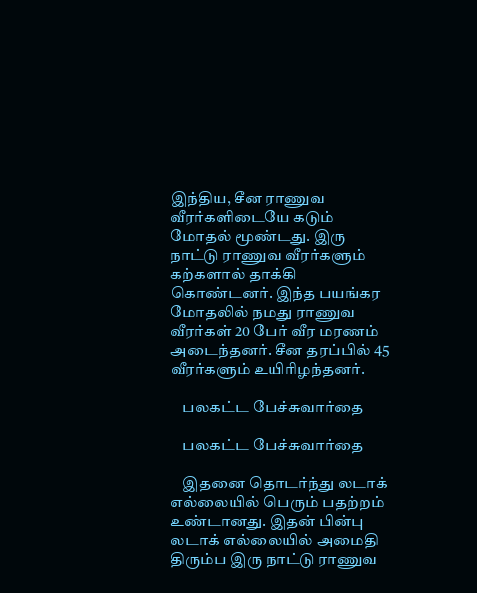இந்திய, சீன ராணுவ வீரர்களிடையே கடும் மோதல் மூண்டது. இரு நாட்டு ராணுவ வீரர்களும் கற்களால் தாக்கி கொண்டனர். இந்த பயங்கர மோதலில் நமது ராணுவ வீரர்கள் 20 பேர் வீர மரணம் அடைந்தனர். சீன தரப்பில் 45 வீரர்களும் உயிரிழந்தனர்.

    பலகட்ட பேச்சுவார்தை

    பலகட்ட பேச்சுவார்தை

    இதனை தொடர்ந்து லடாக் எல்லையில் பெரும் பதற்றம் உண்டானது. இதன் பின்பு லடாக் எல்லையில் அமைதி திரும்ப இரு நாட்டு ராணுவ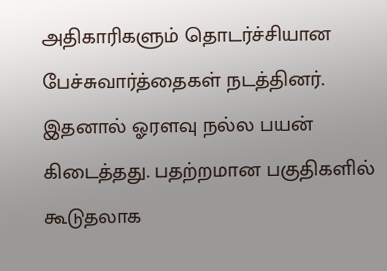அதிகாரிகளும் தொடர்ச்சியான பேச்சுவார்த்தைகள் நடத்தினர். இதனால் ஓரளவு நல்ல பயன் கிடைத்தது. பதற்றமான பகுதிகளில் கூடுதலாக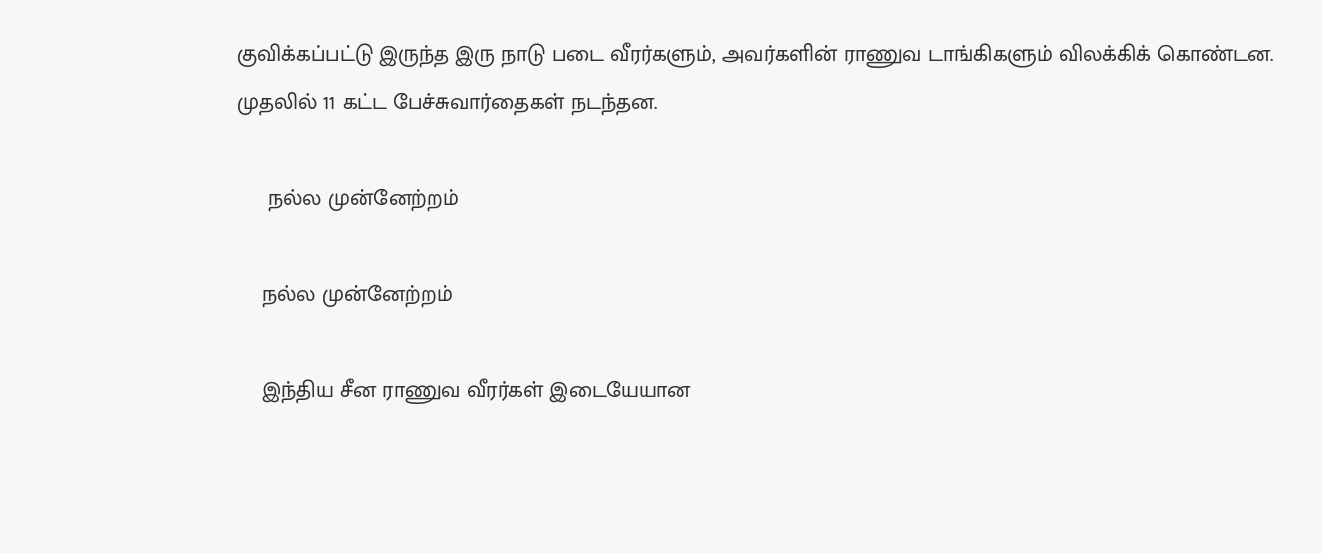குவிக்கப்பட்டு இருந்த இரு நாடு படை வீரர்களும், அவர்களின் ராணுவ டாங்கிகளும் விலக்கிக் கொண்டன. முதலில் 11 கட்ட பேச்சுவார்தைகள் நடந்தன.

     நல்ல முன்னேற்றம்

    நல்ல முன்னேற்றம்

    இந்திய சீன ராணுவ வீரர்கள் இடையேயான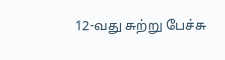12-வது சுற்று பேச்சு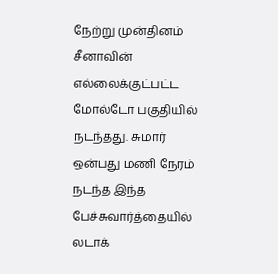நேற்று முன்தினம் சீனாவின் எல்லைக்குட்பட்ட மோல்டோ பகுதியில் நடந்தது. சுமார் ஒன்பது மணி நேரம் நடந்த இந்த பேச்சுவார்த்தையில் லடாக்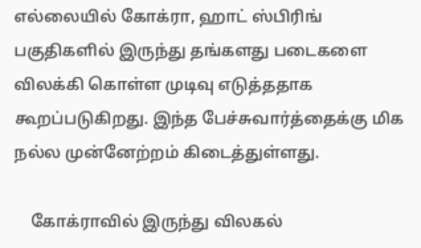எல்லையில் கோக்ரா, ஹாட் ஸ்பிரிங் பகுதிகளில் இருந்து தங்களது படைகளை விலக்கி கொள்ள முடிவு எடுத்ததாக கூறப்படுகிறது. இந்த பேச்சுவார்த்தைக்கு மிக நல்ல முன்னேற்றம் கிடைத்துள்ளது.

    கோக்ராவில் இருந்து விலகல்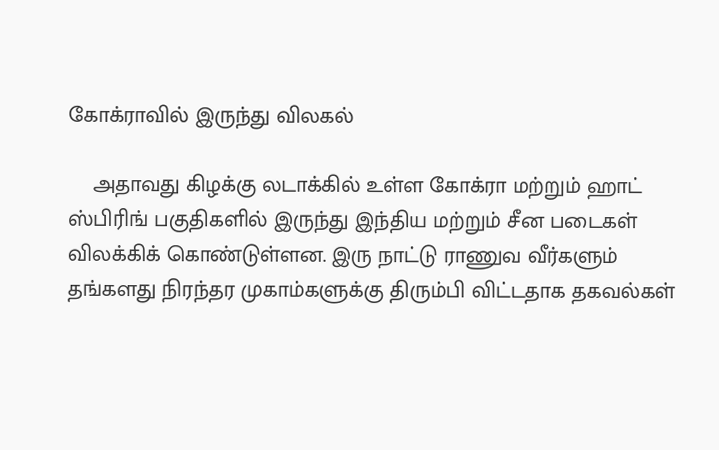கோக்ராவில் இருந்து விலகல்

    அதாவது கிழக்கு லடாக்கில் உள்ள கோக்ரா மற்றும் ஹாட் ஸ்பிரிங் பகுதிகளில் இருந்து இந்திய மற்றும் சீன படைகள் விலக்கிக் கொண்டுள்ளன. இரு நாட்டு ராணுவ வீர்களும் தங்களது நிரந்தர முகாம்களுக்கு திரும்பி விட்டதாக தகவல்கள்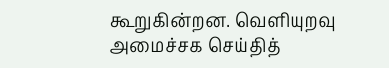கூறுகின்றன. வெளியுறவு அமைச்சக செய்தித்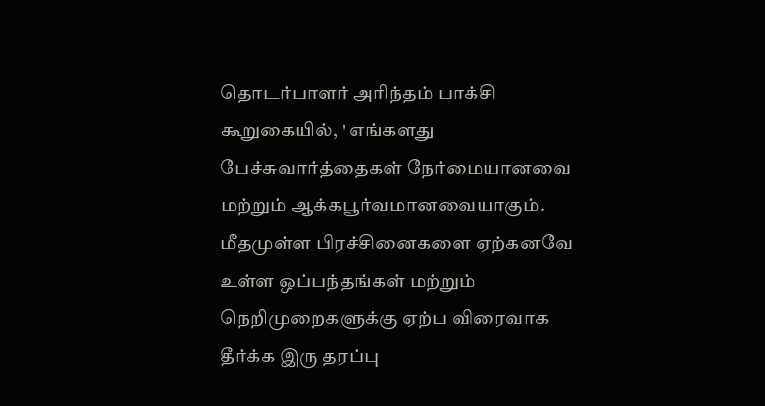தொடர்பாளர் அரிந்தம் பாக்சி கூறுகையில், ' எங்களது பேச்சுவார்த்தைகள் நேர்மையானவை மற்றும் ஆக்கபூர்வமானவையாகும். மீதமுள்ள பிரச்சினைகளை ஏற்கனவே உள்ள ஒப்பந்தங்கள் மற்றும் நெறிமுறைகளுக்கு ஏற்ப விரைவாக தீர்க்க இரு தரப்பு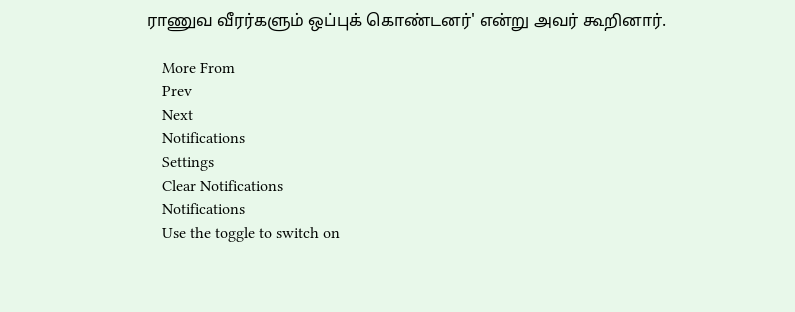ராணுவ வீரர்களும் ஒப்புக் கொண்டனர்' என்று அவர் கூறினார்.

    More From
    Prev
    Next
    Notifications
    Settings
    Clear Notifications
    Notifications
    Use the toggle to switch on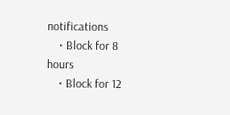notifications
    • Block for 8 hours
    • Block for 12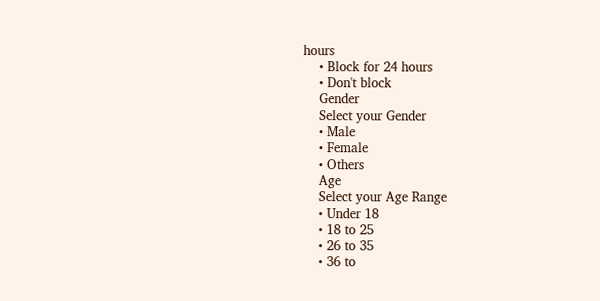hours
    • Block for 24 hours
    • Don't block
    Gender
    Select your Gender
    • Male
    • Female
    • Others
    Age
    Select your Age Range
    • Under 18
    • 18 to 25
    • 26 to 35
    • 36 to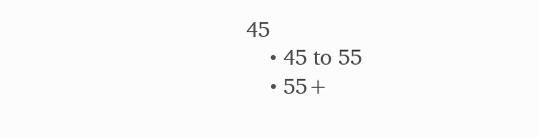45
    • 45 to 55
    • 55+